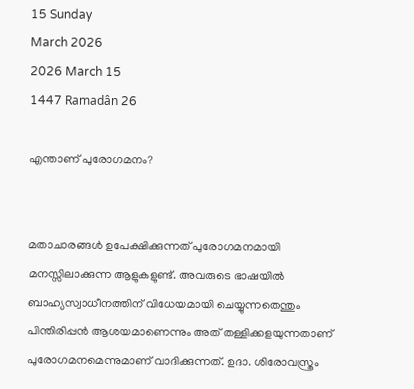15 Sunday
March 2026
2026 March 15
1447 Ramadân 26

എന്താണ് പുരോഗമനം?


മതാചാരങ്ങള്‍ ഉപേക്ഷിക്കുന്നത് പുരോഗമനമായി മനസ്സിലാക്കുന്ന ആളുകളുണ്ട്. അവരുടെ ഭാഷയില്‍ ബാഹ്യസ്വാധീനത്തിന് വിധേയമായി ചെയ്യുന്നതെന്തും പിന്തിരിപ്പന്‍ ആശയമാണെന്നും അത് തള്ളിക്കളയുന്നതാണ് പുരോഗമനമെന്നുമാണ് വാദിക്കുന്നത്. ഉദാ. ശിരോവസ്ത്രം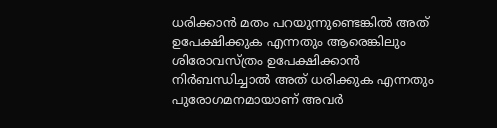ധരിക്കാന്‍ മതം പറയുന്നുണ്ടെങ്കില്‍ അത് ഉപേക്ഷിക്കുക എന്നതും ആരെങ്കിലും ശിരോവസ്ത്രം ഉപേക്ഷിക്കാന്‍ നിര്‍ബന്ധിച്ചാല്‍ അത് ധരിക്കുക എന്നതും പുരോഗമനമായാണ് അവര്‍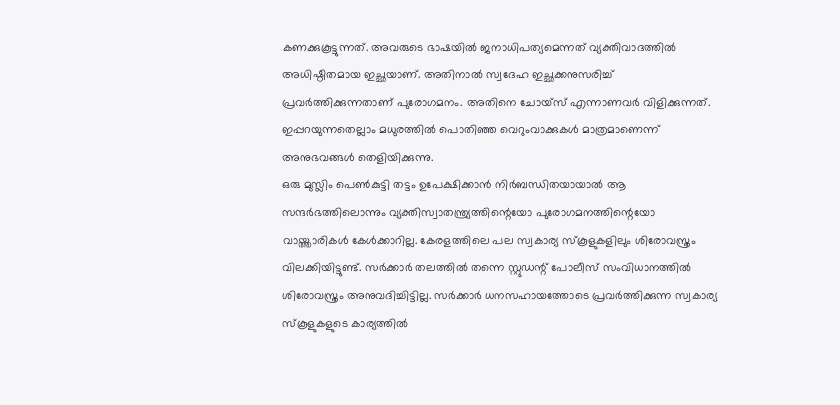കണക്കുകൂട്ടുന്നത്. അവരുടെ ഭാഷയില്‍ ജനാധിപത്യമെന്നത് വ്യക്തിവാദത്തില്‍ അധിഷ്ഠിതമായ ഇച്ഛയാണ്. അതിനാല്‍ സ്വദേഹ ഇച്ഛക്കനുസരിച്ച് പ്രവര്‍ത്തിക്കുന്നതാണ് പുരോഗമനം. അതിനെ ചോയ്‌സ് എന്നാണവര്‍ വിളിക്കുന്നത്. ഇപ്പറയുന്നതെല്ലാം മധുരത്തില്‍ പൊതിഞ്ഞ വെറുംവാക്കുകള്‍ മാത്രമാണെന്ന് അനുഭവങ്ങള്‍ തെളിയിക്കുന്നു.
ഒരു മുസ്ലിം പെണ്‍കുട്ടി തട്ടം ഉപേക്ഷിക്കാന്‍ നിര്‍ബന്ധിതയായാല്‍ ആ സന്ദര്‍ഭത്തിലൊന്നും വ്യക്തിസ്വാതന്ത്ര്യത്തിന്റെയോ പുരോഗമനത്തിന്റെയോ വായ്ത്താരികള്‍ കേള്‍ക്കാറില്ല. കേരളത്തിലെ പല സ്വകാര്യ സ്‌കൂളുകളിലും ശിരോവസ്ത്രം വിലക്കിയിട്ടുണ്ട്. സര്‍ക്കാര്‍ തലത്തില്‍ തന്നെ സ്റ്റുഡന്റ് പോലീസ് സംവിധാനത്തില്‍ ശിരോവസ്ത്രം അനുവദിച്ചിട്ടില്ല. സര്‍ക്കാര്‍ ധനസഹായത്തോടെ പ്രവര്‍ത്തിക്കുന്ന സ്വകാര്യ സ്‌കൂളുകളുടെ കാര്യത്തില്‍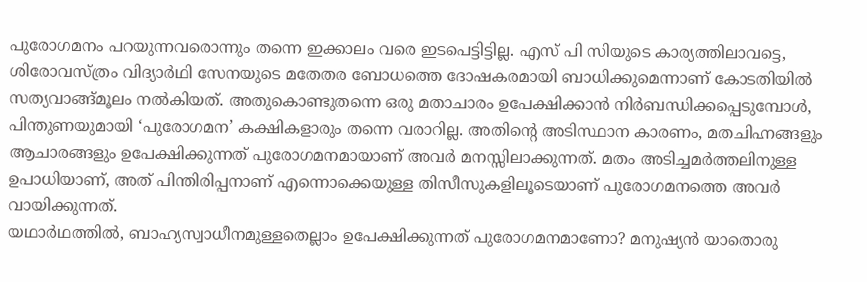പുരോഗമനം പറയുന്നവരൊന്നും തന്നെ ഇക്കാലം വരെ ഇടപെട്ടിട്ടില്ല. എസ് പി സിയുടെ കാര്യത്തിലാവട്ടെ, ശിരോവസ്ത്രം വിദ്യാര്‍ഥി സേനയുടെ മതേതര ബോധത്തെ ദോഷകരമായി ബാധിക്കുമെന്നാണ് കോടതിയില്‍ സത്യവാങ്ങ്മൂലം നല്‍കിയത്. അതുകൊണ്ടുതന്നെ ഒരു മതാചാരം ഉപേക്ഷിക്കാന്‍ നിര്‍ബന്ധിക്കപ്പെടുമ്പോള്‍, പിന്തുണയുമായി ‘പുരോഗമന’ കക്ഷികളാരും തന്നെ വരാറില്ല. അതിന്റെ അടിസ്ഥാന കാരണം, മതചിഹ്നങ്ങളും ആചാരങ്ങളും ഉപേക്ഷിക്കുന്നത് പുരോഗമനമായാണ് അവര്‍ മനസ്സിലാക്കുന്നത്. മതം അടിച്ചമര്‍ത്തലിനുള്ള ഉപാധിയാണ്, അത് പിന്തിരിപ്പനാണ് എന്നൊക്കെയുള്ള തിസീസുകളിലൂടെയാണ് പുരോഗമനത്തെ അവര്‍ വായിക്കുന്നത്.
യഥാര്‍ഥത്തില്‍, ബാഹ്യസ്വാധീനമുള്ളതെല്ലാം ഉപേക്ഷിക്കുന്നത് പുരോഗമനമാണോ? മനുഷ്യന്‍ യാതൊരു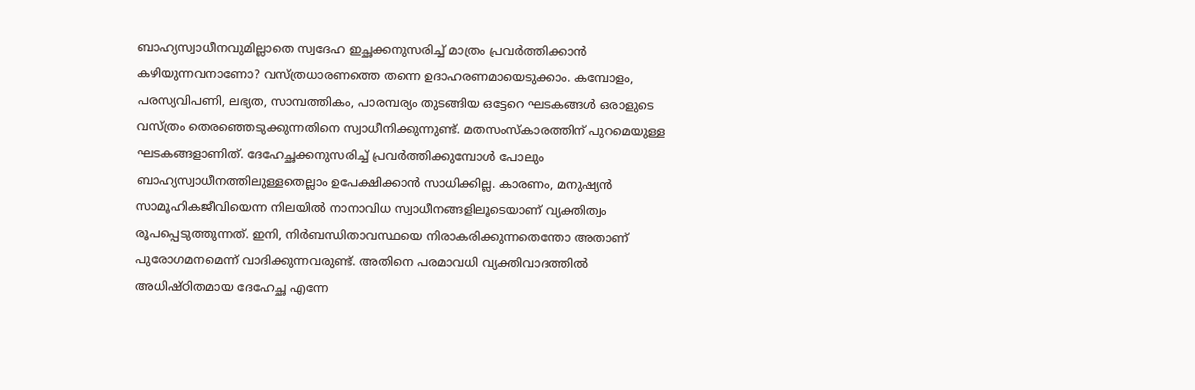ബാഹ്യസ്വാധീനവുമില്ലാതെ സ്വദേഹ ഇച്ഛക്കനുസരിച്ച് മാത്രം പ്രവര്‍ത്തിക്കാന്‍ കഴിയുന്നവനാണോ? വസ്ത്രധാരണത്തെ തന്നെ ഉദാഹരണമായെടുക്കാം. കമ്പോളം, പരസ്യവിപണി, ലഭ്യത, സാമ്പത്തികം, പാരമ്പര്യം തുടങ്ങിയ ഒട്ടേറെ ഘടകങ്ങള്‍ ഒരാളുടെ വസ്ത്രം തെരഞ്ഞെടുക്കുന്നതിനെ സ്വാധീനിക്കുന്നുണ്ട്. മതസംസ്‌കാരത്തിന് പുറമെയുള്ള ഘടകങ്ങളാണിത്. ദേഹേച്ഛക്കനുസരിച്ച് പ്രവര്‍ത്തിക്കുമ്പോള്‍ പോലും ബാഹ്യസ്വാധീനത്തിലുള്ളതെല്ലാം ഉപേക്ഷിക്കാന്‍ സാധിക്കില്ല. കാരണം, മനുഷ്യന്‍ സാമൂഹികജീവിയെന്ന നിലയില്‍ നാനാവിധ സ്വാധീനങ്ങളിലൂടെയാണ് വ്യക്തിത്വം രൂപപ്പെടുത്തുന്നത്. ഇനി, നിര്‍ബന്ധിതാവസ്ഥയെ നിരാകരിക്കുന്നതെന്തോ അതാണ് പുരോഗമനമെന്ന് വാദിക്കുന്നവരുണ്ട്. അതിനെ പരമാവധി വ്യക്തിവാദത്തില്‍ അധിഷ്ഠിതമായ ദേഹേച്ഛ എന്നേ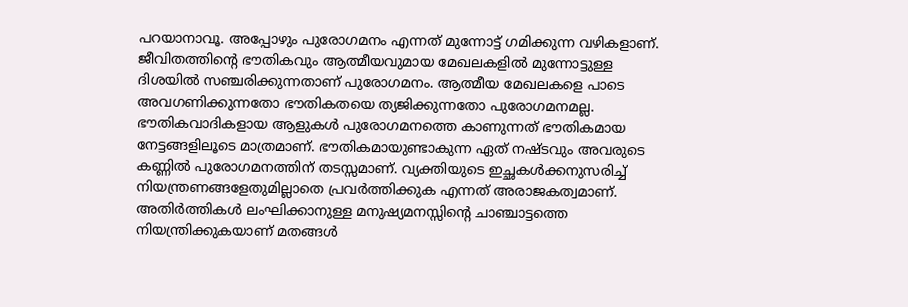പറയാനാവൂ. അപ്പോഴും പുരോഗമനം എന്നത് മുന്നോട്ട് ഗമിക്കുന്ന വഴികളാണ്. ജീവിതത്തിന്റെ ഭൗതികവും ആത്മീയവുമായ മേഖലകളില്‍ മുന്നോട്ടുള്ള ദിശയില്‍ സഞ്ചരിക്കുന്നതാണ് പുരോഗമനം. ആത്മീയ മേഖലകളെ പാടെ അവഗണിക്കുന്നതോ ഭൗതികതയെ ത്യജിക്കുന്നതോ പുരോഗമനമല്ല.
ഭൗതികവാദികളായ ആളുകള്‍ പുരോഗമനത്തെ കാണുന്നത് ഭൗതികമായ നേട്ടങ്ങളിലൂടെ മാത്രമാണ്. ഭൗതികമായുണ്ടാകുന്ന ഏത് നഷ്ടവും അവരുടെ കണ്ണില്‍ പുരോഗമനത്തിന് തടസ്സമാണ്. വ്യക്തിയുടെ ഇച്ഛകള്‍ക്കനുസരിച്ച് നിയന്ത്രണങ്ങളേതുമില്ലാതെ പ്രവര്‍ത്തിക്കുക എന്നത് അരാജകത്വമാണ്. അതിര്‍ത്തികള്‍ ലംഘിക്കാനുള്ള മനുഷ്യമനസ്സിന്റെ ചാഞ്ചാട്ടത്തെ നിയന്ത്രിക്കുകയാണ് മതങ്ങള്‍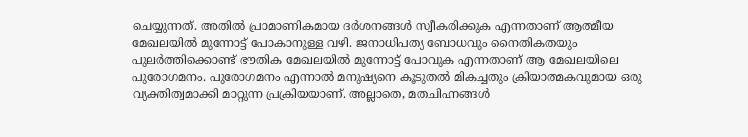ചെയ്യുന്നത്. അതില്‍ പ്രാമാണികമായ ദര്‍ശനങ്ങള്‍ സ്വീകരിക്കുക എന്നതാണ് ആത്മീയ മേഖലയില്‍ മുന്നോട്ട് പോകാനുള്ള വഴി. ജനാധിപത്യ ബോധവും നൈതികതയും പുലര്‍ത്തിക്കൊണ്ട് ഭൗതിക മേഖലയില്‍ മുന്നോട്ട് പോവുക എന്നതാണ് ആ മേഖലയിലെ പുരോഗമനം. പുരോഗമനം എന്നാല്‍ മനുഷ്യനെ കൂടുതല്‍ മികച്ചതും ക്രിയാത്മകവുമായ ഒരു വ്യക്തിത്വമാക്കി മാറ്റുന്ന പ്രക്രിയയാണ്. അല്ലാതെ, മതചിഹ്നങ്ങള്‍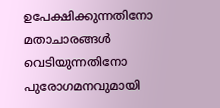ഉപേക്ഷിക്കുന്നതിനോ മതാചാരങ്ങള്‍ വെടിയുന്നതിനോ പുരോഗമനവുമായി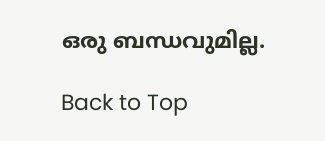ഒരു ബന്ധവുമില്ല.

Back to Top